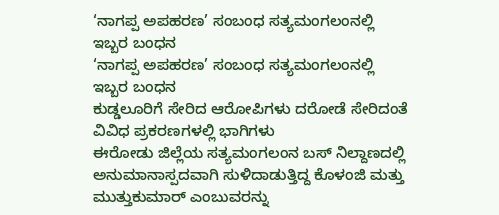‘ನಾಗಪ್ಪ ಅಪಹರಣ’ ಸಂಬಂಧ ಸತ್ಯಮಂಗಲಂನಲ್ಲಿ ಇಬ್ಬರ ಬಂಧನ
‘ನಾಗಪ್ಪ ಅಪಹರಣ’ ಸಂಬಂಧ ಸತ್ಯಮಂಗಲಂನಲ್ಲಿ ಇಬ್ಬರ ಬಂಧನ
ಕುಡ್ಡಲೂರಿಗೆ ಸೇರಿದ ಆರೋಪಿಗಳು ದರೋಡೆ ಸೇರಿದಂತೆ ವಿವಿಧ ಪ್ರಕರಣಗಳಲ್ಲಿ ಭಾಗಿಗಳು
ಈರೋಡು ಜಿಲ್ಲೆಯ ಸತ್ಯಮಂಗಲಂನ ಬಸ್ ನಿಲ್ದಾಣದಲ್ಲಿ ಅನುಮಾನಾಸ್ಪದವಾಗಿ ಸುಳಿದಾಡುತ್ತಿದ್ದ ಕೊಳಂಜಿ ಮತ್ತು ಮುತ್ತುಕುಮಾರ್ ಎಂಬುವರನ್ನು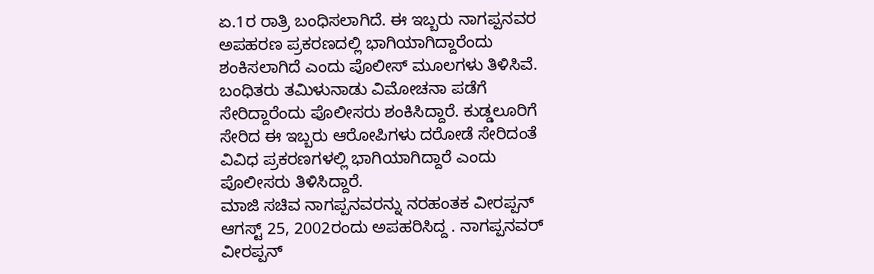ಏ.1ರ ರಾತ್ರಿ ಬಂಧಿಸಲಾಗಿದೆ. ಈ ಇಬ್ಬರು ನಾಗಪ್ಪನವರ ಅಪಹರಣ ಪ್ರಕರಣದಲ್ಲಿ ಭಾಗಿಯಾಗಿದ್ದಾರೆಂದು ಶಂಕಿಸಲಾಗಿದೆ ಎಂದು ಪೊಲೀಸ್ ಮೂಲಗಳು ತಿಳಿಸಿವೆ.
ಬಂಧಿತರು ತಮಿಳುನಾಡು ವಿಮೋಚನಾ ಪಡೆಗೆ ಸೇರಿದ್ದಾರೆಂದು ಪೊಲೀಸರು ಶಂಕಿಸಿದ್ದಾರೆ. ಕುಡ್ಡಲೂರಿಗೆ ಸೇರಿದ ಈ ಇಬ್ಬರು ಆರೋಪಿಗಳು ದರೋಡೆ ಸೇರಿದಂತೆ ವಿವಿಧ ಪ್ರಕರಣಗಳಲ್ಲಿ ಭಾಗಿಯಾಗಿದ್ದಾರೆ ಎಂದು ಪೊಲೀಸರು ತಿಳಿಸಿದ್ದಾರೆ.
ಮಾಜಿ ಸಚಿವ ನಾಗಪ್ಪನವರನ್ನು ನರಹಂತಕ ವೀರಪ್ಪನ್ ಆಗಸ್ಟ್ 25, 2002ರಂದು ಅಪಹರಿಸಿದ್ದ . ನಾಗಪ್ಪನವರ್ ವೀರಪ್ಪನ್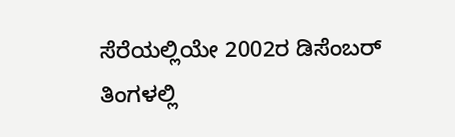ಸೆರೆಯಲ್ಲಿಯೇ 2002ರ ಡಿಸೆಂಬರ್ ತಿಂಗಳಲ್ಲಿ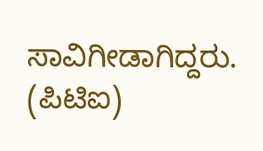ಸಾವಿಗೀಡಾಗಿದ್ದರು.
(ಪಿಟಿಐ)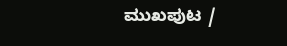ಮುಖಪುಟ /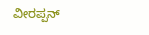ವೀರಪ್ಪನ್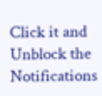Click it and Unblock the Notifications